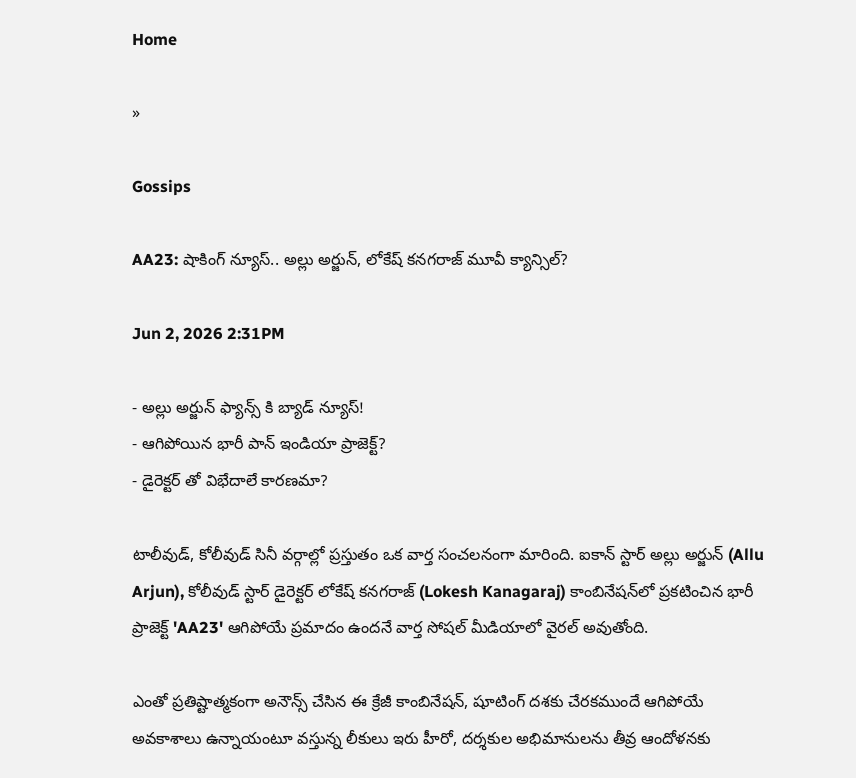Home

»

Gossips

AA23: షాకింగ్ న్యూస్.. అల్లు అర్జున్, లోకేష్ కనగరాజ్ మూవీ క్యాన్సిల్?

Jun 2, 2026 2:31PM

- అల్లు అర్జున్ ఫ్యాన్స్ కి బ్యాడ్ న్యూస్!
- ఆగిపోయిన భారీ పాన్ ఇండియా ప్రాజెక్ట్?
- డైరెక్టర్ తో విభేదాలే కారణమా?

టాలీవుడ్, కోలీవుడ్ సినీ వర్గాల్లో ప్రస్తుతం ఒక వార్త సంచలనంగా మారింది. ఐకాన్ స్టార్ అల్లు అర్జున్ (Allu Arjun), కోలీవుడ్ స్టార్ డైరెక్టర్ లోకేష్ కనగరాజ్ (Lokesh Kanagaraj) కాంబినేషన్‌లో ప్రకటించిన భారీ ప్రాజెక్ట్ 'AA23' ఆగిపోయే ప్రమాదం ఉందనే వార్త సోషల్ మీడియాలో వైరల్ అవుతోంది.

ఎంతో ప్రతిష్టాత్మకంగా అనౌన్స్ చేసిన ఈ క్రేజీ కాంబినేషన్, షూటింగ్ దశకు చేరకముందే ఆగిపోయే అవకాశాలు ఉన్నాయంటూ వస్తున్న లీకులు ఇరు హీరో, దర్శకుల అభిమానులను తీవ్ర ఆందోళనకు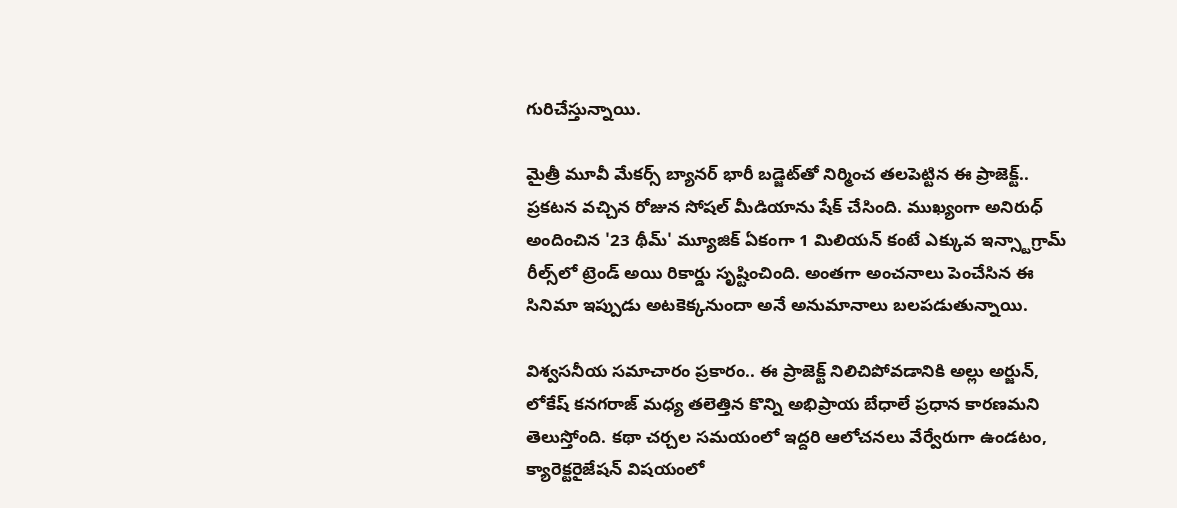గురిచేస్తున్నాయి.

మైత్రీ మూవీ మేకర్స్ బ్యానర్‌ భారీ బడ్జెట్‌తో నిర్మించ తలపెట్టిన ఈ ప్రాజెక్ట్.. ప్రకటన వచ్చిన రోజున సోషల్ మీడియాను షేక్ చేసింది. ముఖ్యంగా అనిరుధ్ అందించిన '23 థీమ్' మ్యూజిక్ ఏకంగా 1 మిలియన్ కంటే ఎక్కువ ఇన్స్టాగ్రామ్ రీల్స్‌లో ట్రెండ్ అయి రికార్డు సృష్టించింది. అంతగా అంచనాలు పెంచేసిన ఈ సినిమా ఇప్పుడు అటకెక్కనుందా అనే అనుమానాలు బలపడుతున్నాయి.

విశ్వసనీయ సమాచారం ప్రకారం.. ఈ ప్రాజెక్ట్ నిలిచిపోవడానికి అల్లు అర్జున్, లోకేష్ కనగరాజ్ మధ్య తలెత్తిన కొన్ని అభిప్రాయ బేధాలే ప్రధాన కారణమని తెలుస్తోంది. కథా చర్చల సమయంలో ఇద్దరి ఆలోచనలు వేర్వేరుగా ఉండటం, క్యారెక్టరైజేషన్ విషయంలో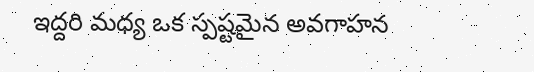ఇద్దరి మధ్య ఒక స్పష్టమైన అవగాహన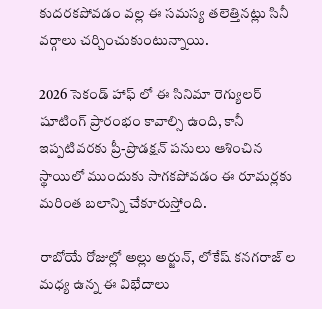కుదరకపోవడం వల్ల ఈ సమస్య తలెత్తినట్లు సినీ వర్గాలు చర్చించుకుంటున్నాయి.

2026 సెకండ్ హాఫ్ లో ఈ సినిమా రెగ్యులర్ షూటింగ్ ప్రారంభం కావాల్సి ఉంది, కానీ ఇప్పటివరకు ప్రీ-ప్రొడక్షన్ పనులు ఆశించిన స్థాయిలో ముందుకు సాగకపోవడం ఈ రూమర్లకు మరింత బలాన్ని చేకూరుస్తోంది.

రాబోయే రోజుల్లో అల్లు అర్జున్, లోకేష్ కనగరాజ్ ల మధ్య ఉన్న ఈ విభేదాలు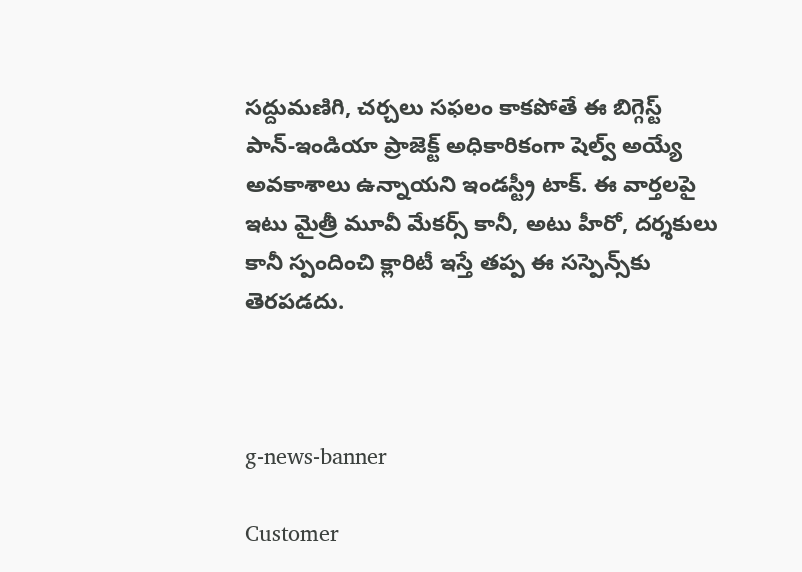సద్దుమణిగి, చర్చలు సఫలం కాకపోతే ఈ బిగ్గెస్ట్ పాన్-ఇండియా ప్రాజెక్ట్ అధికారికంగా షెల్వ్ అయ్యే అవకాశాలు ఉన్నాయని ఇండస్ట్రీ టాక్. ఈ వార్తలపై ఇటు మైత్రీ మూవీ మేకర్స్ కానీ, అటు హీరో, దర్శకులు కానీ స్పందించి క్లారిటీ ఇస్తే తప్ప ఈ సస్పెన్స్‌కు తెరపడదు.



g-news-banner

Customer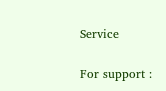Service

For support :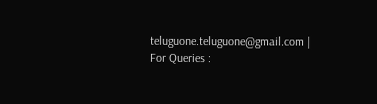teluguone.teluguone@gmail.com | For Queries :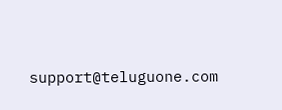support@teluguone.com